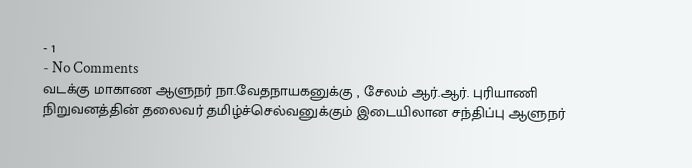- 1
- No Comments
வடக்கு மாகாண ஆளுநர் நா.வேதநாயகனுக்கு , சேலம் ஆர்.ஆர். புரியாணி நிறுவனத்தின் தலைவர் தமிழ்ச்செல்வனுக்கும் இடையிலான சந்திப்பு ஆளுநர்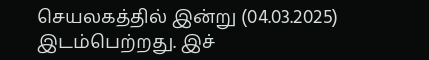செயலகத்தில் இன்று (04.03.2025) இடம்பெற்றது. இச்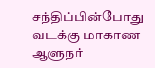சந்திப்பின்போது
வடக்கு மாகாண ஆளுநர்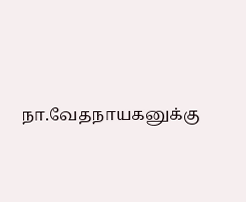நா.வேதநாயகனுக்கு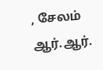, சேலம் ஆர்.ஆர்.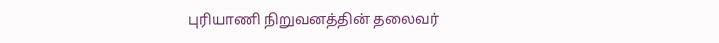புரியாணி நிறுவனத்தின் தலைவர்